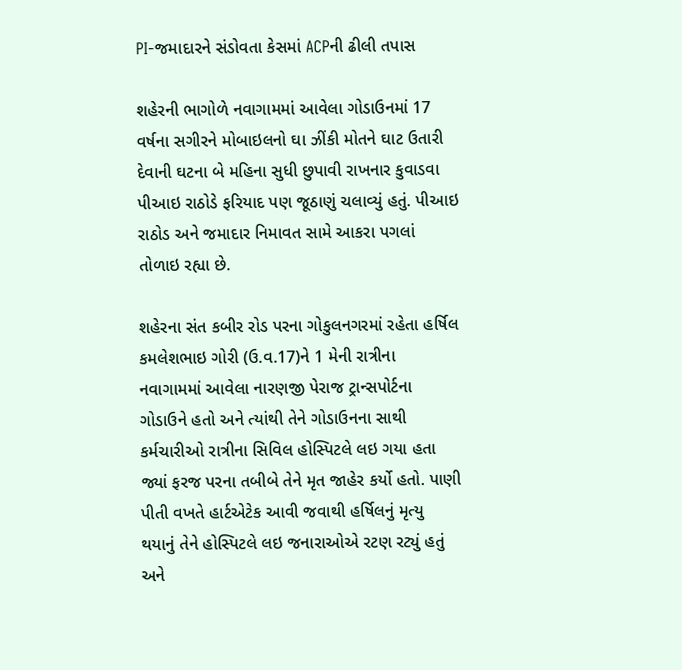PI-જમાદારને સંડોવતા કેસમાં ACPની ઢીલી તપાસ

શહેરની ભાગોળે નવાગામમાં આવેલા ગોડાઉનમાં 17 વર્ષના સગીરને મોબાઇલનો ઘા ઝીંકી મોતને ઘાટ ઉતારી દેવાની ઘટના બે મહિના સુધી છુપાવી રાખનાર કુવાડવા પીઆઇ રાઠોડે ફરિયાદ પણ જૂઠાણું ચલાવ્યું હતું. પીઆઇ રાઠોડ અને જમાદાર નિમાવત સામે આકરા પગલાં તોળાઇ રહ્યા છે.

શહેરના સંત કબીર રોડ પરના ગોકુલનગરમાં રહેતા હર્ષિલ કમલેશભાઇ ગોરી (ઉ.વ.17)ને 1 મેની રાત્રીના નવાગામમાં આવેલા નારણજી પેરાજ ટ્રાન્સપોર્ટના ગોડાઉને હતો અને ત્યાંથી તેને ગોડાઉનના સાથી કર્મચારીઓ રાત્રીના સિવિલ હોસ્પિટલે લઇ ગયા હતા જ્યાં ફરજ પરના તબીબે તેને મૃત જાહેર કર્યો હતો. પાણી પીતી વખતે હાર્ટએટેક આવી જવાથી હર્ષિલનું મૃત્યુ થયાનું તેને હોસ્પિટલે લઇ જનારાઓએ રટણ રટ્યું હતું અને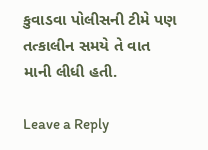કુવાડવા પોલીસની ટીમે પણ તત્કાલીન સમયે તે વાત માની લીધી હતી.

Leave a Reply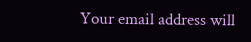Your email address will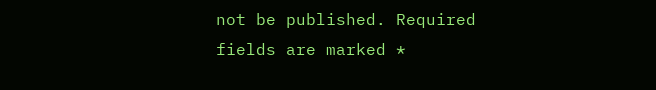not be published. Required fields are marked *